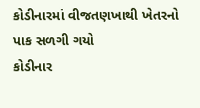કોડીનારમાં વીજતણખાથી ખેતરનો પાક સળગી ગયો
કોડીનાર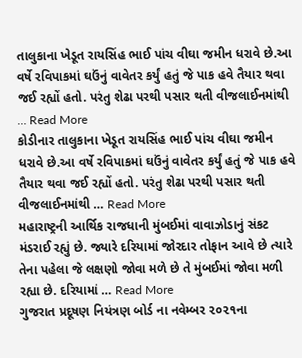તાલુકાના ખેડૂત રાયસિંહ ભાઈ પાંચ વીઘા જમીન ધરાવે છે.આ વર્ષે રવિપાકમાં ઘઉંનું વાવેતર કર્યું હતું જે પાક હવે તૈયાર થવા જઈ રહ્યોં હતો. પરંતુ શેઢા પરથી પસાર થતી વીજલાઈનમાંથી … Read More
કોડીનાર તાલુકાના ખેડૂત રાયસિંહ ભાઈ પાંચ વીઘા જમીન ધરાવે છે.આ વર્ષે રવિપાકમાં ઘઉંનું વાવેતર કર્યું હતું જે પાક હવે તૈયાર થવા જઈ રહ્યોં હતો. પરંતુ શેઢા પરથી પસાર થતી વીજલાઈનમાંથી … Read More
મહારાષ્ટ્રની આર્થિક રાજધાની મુંબઈમાં વાવાઝોડાનું સંકટ મંડરાઈ રહ્યું છે. જ્યારે દરિયામાં જોરદાર તોફાન આવે છે ત્યારે તેના પહેલા જે લક્ષણો જોવા મળે છે તે મુંબઈમાં જોવા મળી રહ્યા છે. દરિયામાં … Read More
ગુજરાત પ્રદૂષણ નિયંત્રણ બોર્ડ ના નવેમ્બર ૨૦૨૧ના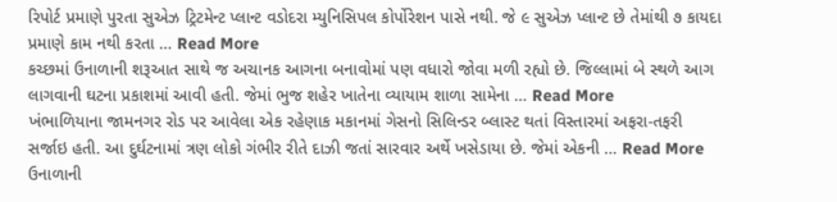રિપોર્ટ પ્રમાણે પુરતા સુએઝ ટ્રિટમેન્ટ પ્લાન્ટ વડોદરા મ્યુનિસિપલ કોર્પોરેશન પાસે નથી. જે ૯ સુએઝ પ્લાન્ટ છે તેમાંથી ૭ કાયદા પ્રમાણે કામ નથી કરતા … Read More
કચ્છમાં ઉનાળાની શરૂઆત સાથે જ અચાનક આગના બનાવોમાં પણ વધારો જોવા મળી રહ્યો છે. જિલ્લામાં બે સ્થળે આગ લાગવાની ઘટના પ્રકાશમાં આવી હતી. જેમાં ભુજ શહેર ખાતેના વ્યાયામ શાળા સામેના … Read More
ખંભાળિયાના જામનગર રોડ પર આવેલા એક રહેણાક મકાનમાં ગેસનો સિલિન્ડર બ્લાસ્ટ થતાં વિસ્તારમાં અફરા-તફરી સર્જાઇ હતી. આ દુર્ઘટનામાં ત્રણ લોકો ગંભીર રીતે દાઝી જતાં સારવાર અર્થે ખસેડાયા છે. જેમાં એકની … Read More
ઉનાળાની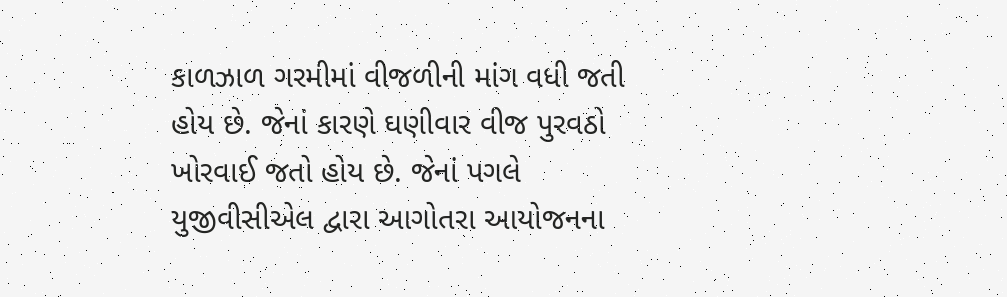કાળઝાળ ગરમીમાં વીજળીની માંગ વધી જતી હોય છે. જેનાં કારણે ઘણીવાર વીજ પુરવઠો ખોરવાઈ જતો હોય છે. જેનાં પગલે યુજીવીસીએલ દ્વારા આગોતરા આયોજનના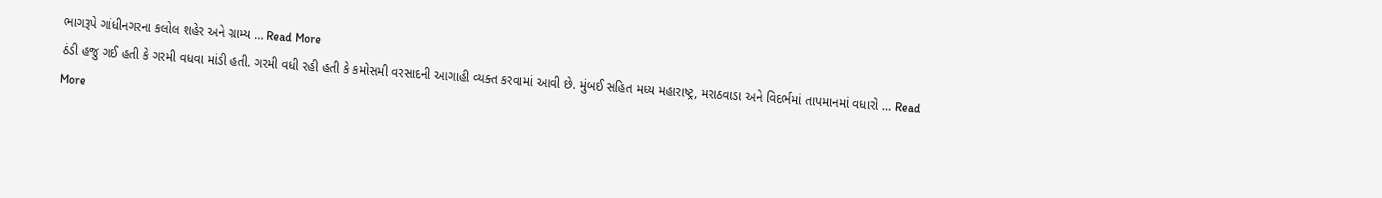ભાગરૂપે ગાંધીનગરના કલોલ શહેર અને ગ્રામ્ય … Read More
ઠંડી હજુ ગઈ હતી કે ગરમી વધવા માંડી હતી. ગરમી વધી રહી હતી કે કમોસમી વરસાદની આગાહી વ્યક્ત કરવામાં આવી છે. મુંબઈ સહિત મધ્ય મહારાષ્ટ્ર, મરાઠવાડા અને વિદર્ભમાં તાપમાનમાં વધારો … Read More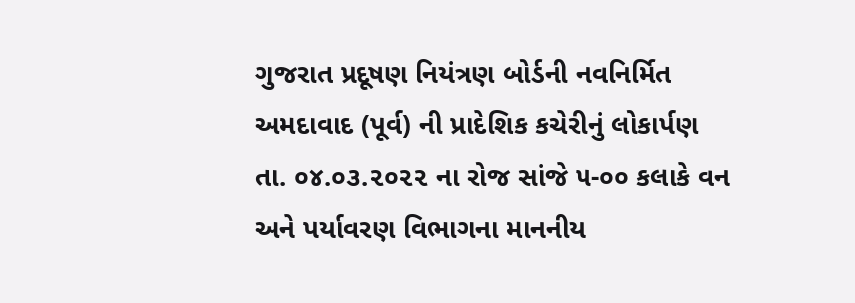ગુજરાત પ્રદૂષણ નિયંત્રણ બોર્ડની નવનિર્મિત અમદાવાદ (પૂર્વ) ની પ્રાદેશિક કચેરીનું લોકાર્પણ તા. ૦૪.૦૩.૨૦૨૨ ના રોજ સાંજે ૫-૦૦ કલાકે વન અને પર્યાવરણ વિભાગના માનનીય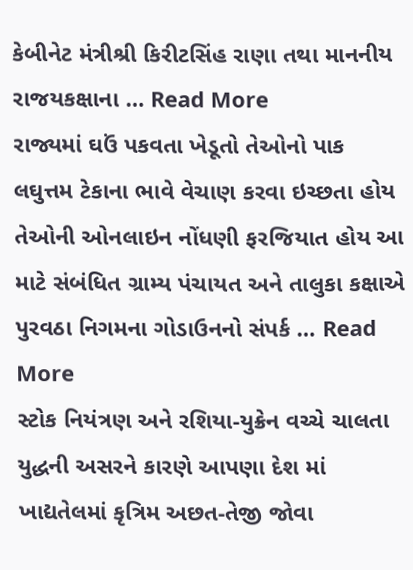કેબીનેટ મંત્રીશ્રી કિરીટસિંહ રાણા તથા માનનીય રાજયકક્ષાના … Read More
રાજ્યમાં ઘઉં પકવતા ખેડૂતો તેઓનો પાક લઘુત્તમ ટેકાના ભાવે વેચાણ કરવા ઇચ્છતા હોય તેઓની ઓનલાઇન નોંધણી ફરજિયાત હોય આ માટે સંબંધિત ગ્રામ્ય પંચાયત અને તાલુકા કક્ષાએ પુરવઠા નિગમના ગોડાઉનનો સંપર્ક … Read More
સ્ટોક નિયંત્રણ અને રશિયા-યુક્રેન વચ્ચે ચાલતા યુદ્ધની અસરને કારણે આપણા દેશ માં ખાદ્યતેલમાં કૃત્રિમ અછત-તેજી જોવા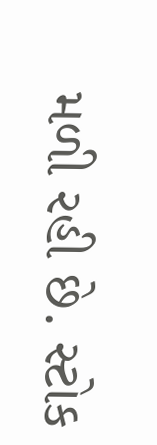મળી રહી છે. સ્ટોક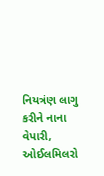નિયત્રંણ લાગુ કરીને નાના વેપારી, ઓઈલમિલરો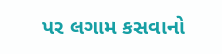પર લગામ કસવાનો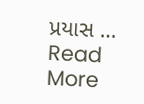પ્રયાસ … Read More